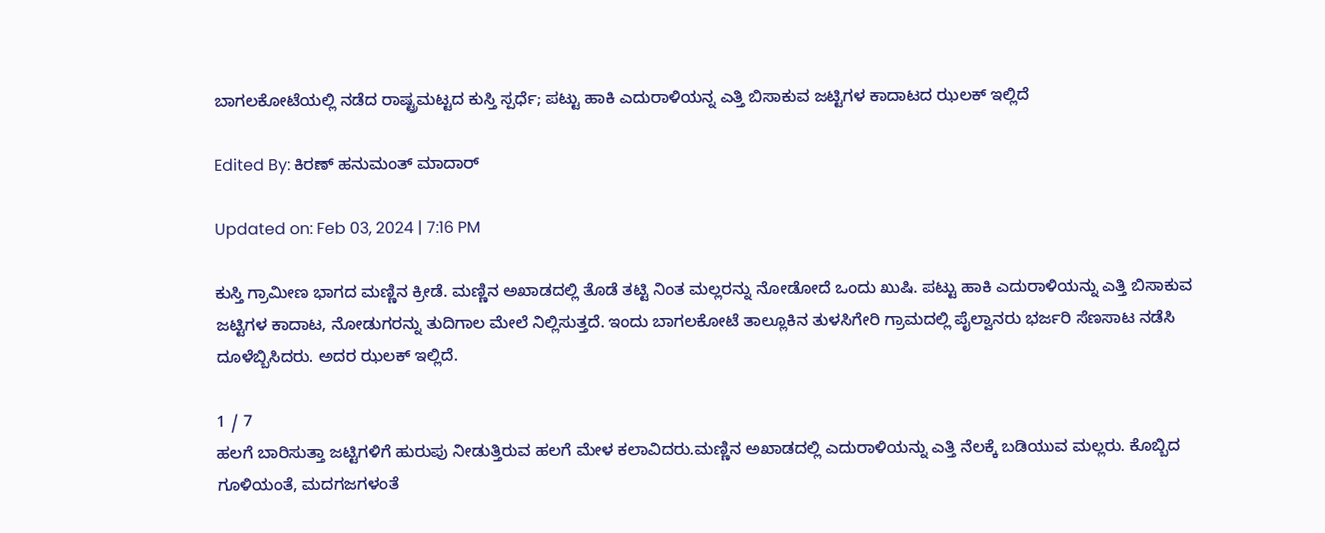ಬಾಗಲಕೋಟೆಯಲ್ಲಿ ನಡೆದ ರಾಷ್ಟ್ರಮಟ್ಟದ ಕುಸ್ತಿ ಸ್ಪರ್ಧೆ; ಪಟ್ಟು ಹಾಕಿ ಎದುರಾಳಿಯನ್ನ ಎತ್ತಿ ಬಿಸಾಕುವ ಜಟ್ಟಿಗಳ ಕಾದಾಟದ ಝಲಕ್ ಇಲ್ಲಿದೆ

Edited By: ಕಿರಣ್ ಹನುಮಂತ್ ಮಾದಾರ್

Updated on: Feb 03, 2024 | 7:16 PM

ಕುಸ್ತಿ ಗ್ರಾಮೀಣ ಭಾಗದ ಮಣ್ಣಿನ ಕ್ರೀಡೆ. ಮಣ್ಣಿನ ಅಖಾಡದಲ್ಲಿ ತೊಡೆ ತಟ್ಟಿ ನಿಂತ ಮಲ್ಲರನ್ನು‌ ನೋಡೋದೆ ಒಂದು ಖುಷಿ. ಪಟ್ಟು ಹಾಕಿ ಎದುರಾಳಿಯನ್ನು ಎತ್ತಿ ಬಿಸಾಕುವ ಜಟ್ಟಿಗಳ ಕಾದಾಟ, ನೋಡುಗರನ್ನು ತುದಿಗಾಲ‌ ಮೇಲೆ ನಿಲ್ಲಿಸುತ್ತದೆ. ಇಂದು ಬಾಗಲಕೋಟೆ ತಾಲ್ಲೂಕಿನ ತುಳಸಿಗೇರಿ ಗ್ರಾಮದಲ್ಲಿ ಪೈಲ್ವಾನರು ಭರ್ಜರಿ ಸೆಣಸಾಟ ನಡೆಸಿ ದೂಳೆಬ್ಬಿಸಿದರು. ಅದರ ಝಲಕ್ ಇಲ್ಲಿದೆ.

1 / 7
ಹಲಗೆ ಬಾರಿಸುತ್ತಾ ಜಟ್ಟಿಗಳಿಗೆ ಹುರುಪು ನೀಡುತ್ತಿರುವ ಹಲಗೆ ಮೇಳ ಕಲಾವಿದರು.ಮಣ್ಣಿನ ಅಖಾಡದಲ್ಲಿ ಎದುರಾಳಿಯನ್ನು ಎತ್ತಿ ನೆಲಕ್ಕೆ ಬಡಿಯುವ ಮಲ್ಲರು. ಕೊಬ್ಬಿದ ಗೂಳಿಯಂತೆ, ಮದಗಜಗಳಂತೆ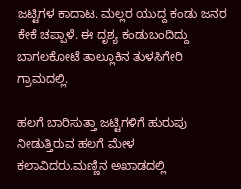ಜಟ್ಟಿಗಳ ಕಾದಾಟ. ಮಲ್ಲರ ಯುದ್ದ ಕಂಡು ಜನರ ಕೇಕೆ‌ ಚಪ್ಪಾಳೆ. ಈ ದೃಶ್ಯ ಕಂಡುಬಂದಿದ್ದು ಬಾಗಲಕೋಟೆ ತಾಲ್ಲೂಕಿನ ತುಳಸಿಗೇರಿ ಗ್ರಾಮದಲ್ಲಿ.

ಹಲಗೆ ಬಾರಿಸುತ್ತಾ ಜಟ್ಟಿಗಳಿಗೆ ಹುರುಪು ನೀಡುತ್ತಿರುವ ಹಲಗೆ ಮೇಳ ಕಲಾವಿದರು.ಮಣ್ಣಿನ ಅಖಾಡದಲ್ಲಿ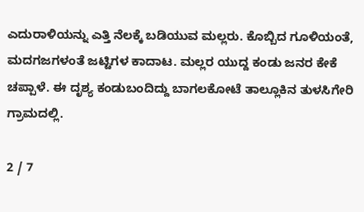ಎದುರಾಳಿಯನ್ನು ಎತ್ತಿ ನೆಲಕ್ಕೆ ಬಡಿಯುವ ಮಲ್ಲರು. ಕೊಬ್ಬಿದ ಗೂಳಿಯಂತೆ, ಮದಗಜಗಳಂತೆ ಜಟ್ಟಿಗಳ ಕಾದಾಟ. ಮಲ್ಲರ ಯುದ್ದ ಕಂಡು ಜನರ ಕೇಕೆ‌ ಚಪ್ಪಾಳೆ. ಈ ದೃಶ್ಯ ಕಂಡುಬಂದಿದ್ದು ಬಾಗಲಕೋಟೆ ತಾಲ್ಲೂಕಿನ ತುಳಸಿಗೇರಿ ಗ್ರಾಮದಲ್ಲಿ.

2 / 7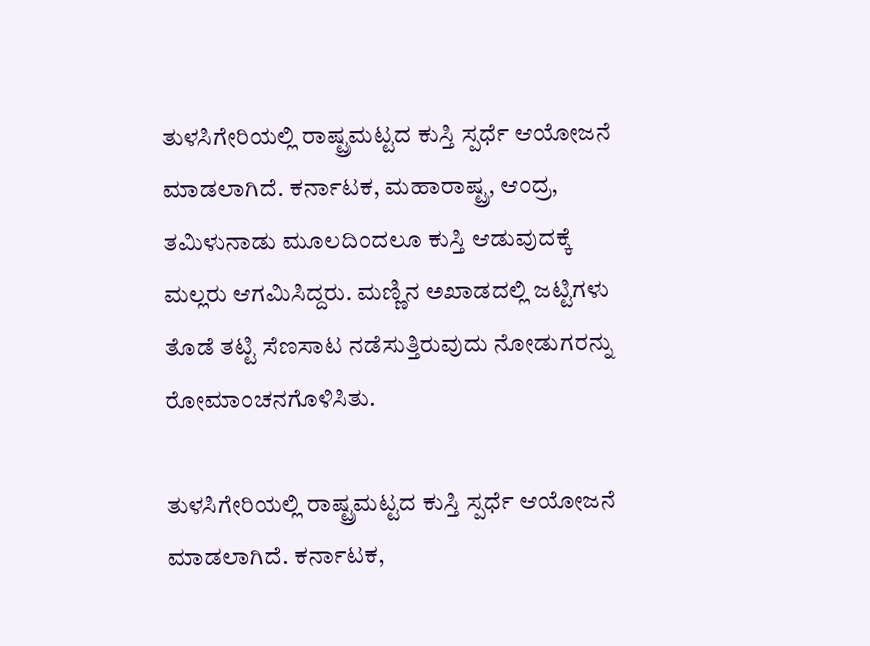ತುಳಸಿಗೇರಿಯಲ್ಲಿ ರಾಷ್ಟ್ರಮಟ್ಟದ ಕುಸ್ತಿ ಸ್ಪರ್ಧೆ ಆಯೋಜನೆ ಮಾಡಲಾಗಿದೆ. ಕರ್ನಾಟಕ, ಮಹಾರಾಷ್ಟ್ರ, ಆಂದ್ರ, ತಮಿಳುನಾಡು ಮೂಲದಿಂದಲೂ ಕುಸ್ತಿ ಆಡುವುದಕ್ಕೆ ಮಲ್ಲರು ಆಗಮಿಸಿದ್ದರು. ಮಣ್ಣಿನ ಅಖಾಡದಲ್ಲಿ ಜಟ್ಟಿಗಳು ತೊಡೆ ತಟ್ಟಿ ಸೆಣಸಾಟ ನಡೆಸುತ್ತಿರುವುದು ನೋಡುಗರನ್ನು ರೋಮಾಂಚನಗೊಳಿಸಿತು.

ತುಳಸಿಗೇರಿಯಲ್ಲಿ ರಾಷ್ಟ್ರಮಟ್ಟದ ಕುಸ್ತಿ ಸ್ಪರ್ಧೆ ಆಯೋಜನೆ ಮಾಡಲಾಗಿದೆ. ಕರ್ನಾಟಕ,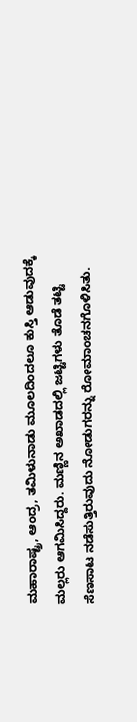ಮಹಾರಾಷ್ಟ್ರ, ಆಂದ್ರ, ತಮಿಳುನಾಡು ಮೂಲದಿಂದಲೂ ಕುಸ್ತಿ ಆಡುವುದಕ್ಕೆ ಮಲ್ಲರು ಆಗಮಿಸಿದ್ದರು. ಮಣ್ಣಿನ ಅಖಾಡದಲ್ಲಿ ಜಟ್ಟಿಗಳು ತೊಡೆ ತಟ್ಟಿ ಸೆಣಸಾಟ ನಡೆಸುತ್ತಿರುವುದು ನೋಡುಗರನ್ನು ರೋಮಾಂಚನಗೊಳಿಸಿತು.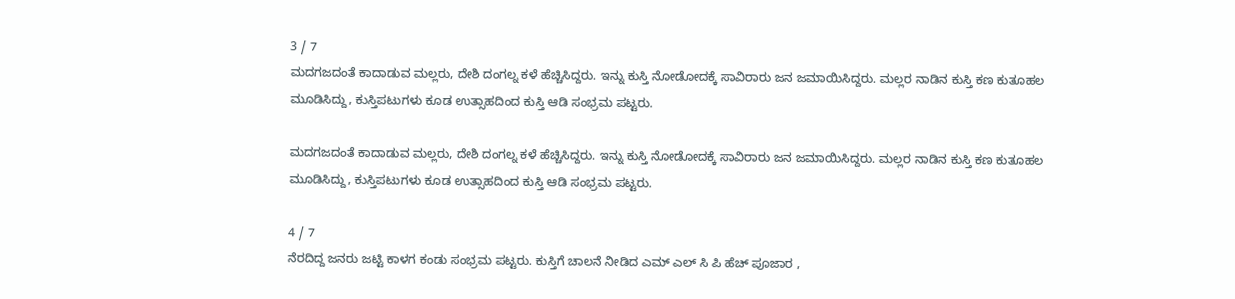3 / 7
ಮದಗಜದಂತೆ ಕಾದಾಡುವ ಮಲ್ಲರು, ದೇಶಿ ದಂಗಲ್ನ ಕಳೆ ಹೆಚ್ಚಿಸಿದ್ದರು. ಇನ್ನು ಕುಸ್ತಿ ನೋಡೋದಕ್ಕೆ ಸಾವಿರಾರು ಜನ ಜಮಾಯಿಸಿದ್ದರು. ಮಲ್ಲರ‌ ನಾಡಿನ ಕುಸ್ತಿ ಕಣ ಕುತೂಹಲ‌ ಮೂಡಿಸಿದ್ದು, ಕುಸ್ತಿಪಟುಗಳು ಕೂಡ ಉತ್ಸಾಹದಿಂದ ಕುಸ್ತಿ ಆಡಿ ಸಂಭ್ರಮ ಪಟ್ಟರು.

ಮದಗಜದಂತೆ ಕಾದಾಡುವ ಮಲ್ಲರು, ದೇಶಿ ದಂಗಲ್ನ ಕಳೆ ಹೆಚ್ಚಿಸಿದ್ದರು. ಇನ್ನು ಕುಸ್ತಿ ನೋಡೋದಕ್ಕೆ ಸಾವಿರಾರು ಜನ ಜಮಾಯಿಸಿದ್ದರು. ಮಲ್ಲರ‌ ನಾಡಿನ ಕುಸ್ತಿ ಕಣ ಕುತೂಹಲ‌ ಮೂಡಿಸಿದ್ದು, ಕುಸ್ತಿಪಟುಗಳು ಕೂಡ ಉತ್ಸಾಹದಿಂದ ಕುಸ್ತಿ ಆಡಿ ಸಂಭ್ರಮ ಪಟ್ಟರು.

4 / 7
ನೆರದಿದ್ದ ಜನರು ಜಟ್ಟಿ ಕಾಳಗ ಕಂಡು ಸಂಭ್ರಮ ಪಟ್ಟರು. ಕುಸ್ತಿಗೆ ಚಾಲನೆ ನೀಡಿದ ಎಮ್ ಎಲ್‌ ಸಿ ಪಿ ಹೆಚ್ ಪೂಜಾರ ,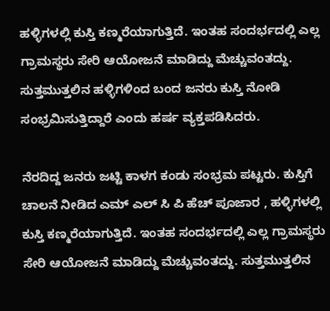ಹಳ್ಳಿಗಳಲ್ಲಿ‌ ಕುಸ್ತಿ ಕಣ್ಮರೆಯಾಗುತ್ತಿದೆ. ಇಂತಹ ಸಂದರ್ಭದಲ್ಲಿ ಎಲ್ಲ ಗ್ರಾಮಸ್ಥರು ಸೇರಿ ಆಯೋಜನೆ ಮಾಡಿದ್ದು ಮೆಚ್ಚುವಂತದ್ದು. ಸುತ್ತಮುತ್ತಲಿನ ಹಳ್ಳಿಗಳಿಂದ‌ ಬಂದ‌ ಜನರು ಕುಸ್ತಿ ನೋಡಿ ಸಂಭ್ರಮಿಸುತ್ತಿದ್ದಾರೆ ಎಂದು ಹರ್ಷ ವ್ಯಕ್ತಪಡಿಸಿದರು.

ನೆರದಿದ್ದ ಜನರು ಜಟ್ಟಿ ಕಾಳಗ ಕಂಡು ಸಂಭ್ರಮ ಪಟ್ಟರು. ಕುಸ್ತಿಗೆ ಚಾಲನೆ ನೀಡಿದ ಎಮ್ ಎಲ್‌ ಸಿ ಪಿ ಹೆಚ್ ಪೂಜಾರ , ಹಳ್ಳಿಗಳಲ್ಲಿ‌ ಕುಸ್ತಿ ಕಣ್ಮರೆಯಾಗುತ್ತಿದೆ. ಇಂತಹ ಸಂದರ್ಭದಲ್ಲಿ ಎಲ್ಲ ಗ್ರಾಮಸ್ಥರು ಸೇರಿ ಆಯೋಜನೆ ಮಾಡಿದ್ದು ಮೆಚ್ಚುವಂತದ್ದು. ಸುತ್ತಮುತ್ತಲಿನ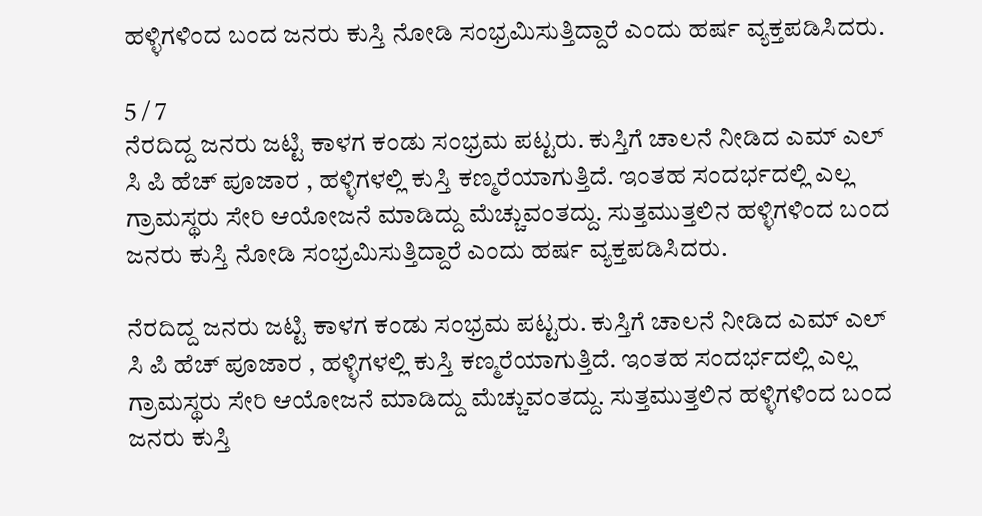ಹಳ್ಳಿಗಳಿಂದ‌ ಬಂದ‌ ಜನರು ಕುಸ್ತಿ ನೋಡಿ ಸಂಭ್ರಮಿಸುತ್ತಿದ್ದಾರೆ ಎಂದು ಹರ್ಷ ವ್ಯಕ್ತಪಡಿಸಿದರು.

5 / 7
ನೆರದಿದ್ದ ಜನರು ಜಟ್ಟಿ ಕಾಳಗ ಕಂಡು ಸಂಭ್ರಮ ಪಟ್ಟರು. ಕುಸ್ತಿಗೆ ಚಾಲನೆ ನೀಡಿದ ಎಮ್ ಎಲ್‌ ಸಿ ಪಿ ಹೆಚ್ ಪೂಜಾರ , ಹಳ್ಳಿಗಳಲ್ಲಿ‌ ಕುಸ್ತಿ ಕಣ್ಮರೆಯಾಗುತ್ತಿದೆ. ಇಂತಹ ಸಂದರ್ಭದಲ್ಲಿ ಎಲ್ಲ ಗ್ರಾಮಸ್ಥರು ಸೇರಿ ಆಯೋಜನೆ ಮಾಡಿದ್ದು ಮೆಚ್ಚುವಂತದ್ದು. ಸುತ್ತಮುತ್ತಲಿನ ಹಳ್ಳಿಗಳಿಂದ‌ ಬಂದ‌ ಜನರು ಕುಸ್ತಿ ನೋಡಿ ಸಂಭ್ರಮಿಸುತ್ತಿದ್ದಾರೆ ಎಂದು ಹರ್ಷ ವ್ಯಕ್ತಪಡಿಸಿದರು.

ನೆರದಿದ್ದ ಜನರು ಜಟ್ಟಿ ಕಾಳಗ ಕಂಡು ಸಂಭ್ರಮ ಪಟ್ಟರು. ಕುಸ್ತಿಗೆ ಚಾಲನೆ ನೀಡಿದ ಎಮ್ ಎಲ್‌ ಸಿ ಪಿ ಹೆಚ್ ಪೂಜಾರ , ಹಳ್ಳಿಗಳಲ್ಲಿ‌ ಕುಸ್ತಿ ಕಣ್ಮರೆಯಾಗುತ್ತಿದೆ. ಇಂತಹ ಸಂದರ್ಭದಲ್ಲಿ ಎಲ್ಲ ಗ್ರಾಮಸ್ಥರು ಸೇರಿ ಆಯೋಜನೆ ಮಾಡಿದ್ದು ಮೆಚ್ಚುವಂತದ್ದು. ಸುತ್ತಮುತ್ತಲಿನ ಹಳ್ಳಿಗಳಿಂದ‌ ಬಂದ‌ ಜನರು ಕುಸ್ತಿ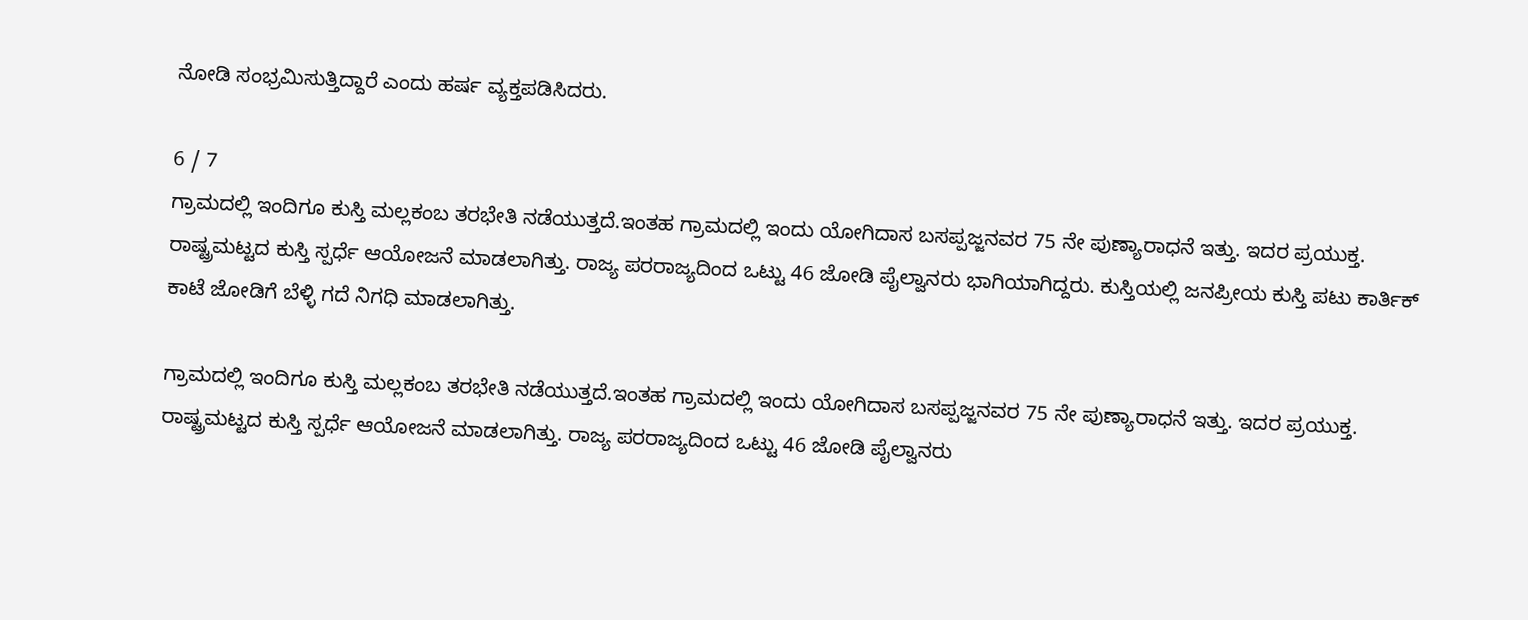ನೋಡಿ ಸಂಭ್ರಮಿಸುತ್ತಿದ್ದಾರೆ ಎಂದು ಹರ್ಷ ವ್ಯಕ್ತಪಡಿಸಿದರು.

6 / 7
ಗ್ರಾಮದಲ್ಲಿ ಇಂದಿಗೂ ಕುಸ್ತಿ ಮಲ್ಲಕಂಬ ತರಭೇತಿ ನಡೆಯುತ್ತದೆ.ಇಂತಹ ಗ್ರಾಮದಲ್ಲಿ ಇಂದು ಯೋಗಿದಾಸ ಬಸಪ್ಪಜ್ಜನವರ 75 ನೇ ಪುಣ್ಯಾರಾಧನೆ ಇತ್ತು. ಇದರ ಪ್ರಯುಕ್ತ. ರಾಷ್ಟ್ರಮಟ್ಟದ ಕುಸ್ತಿ ಸ್ಪರ್ಧೆ ಆಯೋಜನೆ ಮಾಡಲಾಗಿತ್ತು. ರಾಜ್ಯ ಪರರಾಜ್ಯದಿಂದ ಒಟ್ಟು 46 ಜೋಡಿ ಪೈಲ್ವಾನರು ಭಾಗಿಯಾಗಿದ್ದರು. ಕುಸ್ತಿಯಲ್ಲಿ ಜನಪ್ರೀಯ ಕುಸ್ತಿ ಪಟು ಕಾರ್ತಿಕ್ ಕಾಟೆ ಜೋಡಿಗೆ ಬೆಳ್ಳಿ ಗದೆ ನಿಗಧಿ ಮಾಡಲಾಗಿತ್ತು.

ಗ್ರಾಮದಲ್ಲಿ ಇಂದಿಗೂ ಕುಸ್ತಿ ಮಲ್ಲಕಂಬ ತರಭೇತಿ ನಡೆಯುತ್ತದೆ.ಇಂತಹ ಗ್ರಾಮದಲ್ಲಿ ಇಂದು ಯೋಗಿದಾಸ ಬಸಪ್ಪಜ್ಜನವರ 75 ನೇ ಪುಣ್ಯಾರಾಧನೆ ಇತ್ತು. ಇದರ ಪ್ರಯುಕ್ತ. ರಾಷ್ಟ್ರಮಟ್ಟದ ಕುಸ್ತಿ ಸ್ಪರ್ಧೆ ಆಯೋಜನೆ ಮಾಡಲಾಗಿತ್ತು. ರಾಜ್ಯ ಪರರಾಜ್ಯದಿಂದ ಒಟ್ಟು 46 ಜೋಡಿ ಪೈಲ್ವಾನರು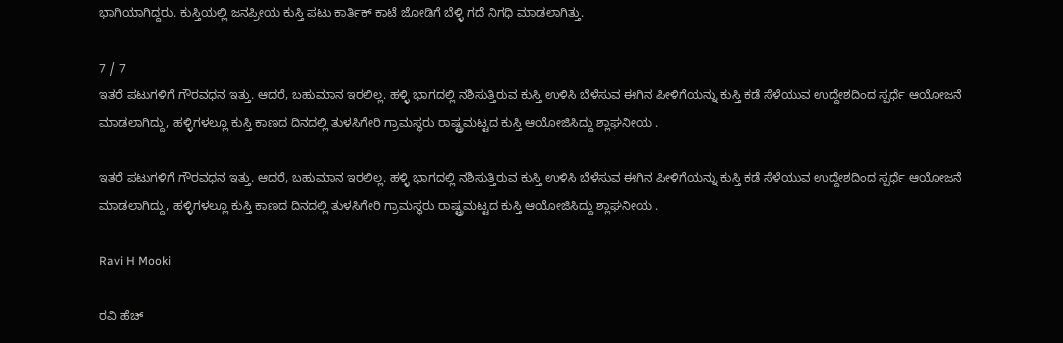ಭಾಗಿಯಾಗಿದ್ದರು. ಕುಸ್ತಿಯಲ್ಲಿ ಜನಪ್ರೀಯ ಕುಸ್ತಿ ಪಟು ಕಾರ್ತಿಕ್ ಕಾಟೆ ಜೋಡಿಗೆ ಬೆಳ್ಳಿ ಗದೆ ನಿಗಧಿ ಮಾಡಲಾಗಿತ್ತು.

7 / 7
ಇತರೆ ಪಟುಗಳಿಗೆ ಗೌರವಧನ ಇತ್ತು. ಆದರೆ, ಬಹುಮಾನ ಇರಲಿಲ್ಲ. ಹಳ್ಳಿ ಭಾಗದಲ್ಲಿ ನಶಿಸುತ್ತಿರುವ ಕುಸ್ತಿ ಉಳಿಸಿ‌ ಬೆಳೆಸುವ ಈಗಿನ ಪೀಳಿಗೆಯನ್ನು ಕುಸ್ತಿ ಕಡೆ ಸೆಳೆಯುವ ಉದ್ದೇಶದಿಂದ ಸ್ಪರ್ಧೆ ಆಯೋಜನೆ ಮಾಡಲಾಗಿದ್ದು, ಹಳ್ಳಿಗಳಲ್ಲೂ ಕುಸ್ತಿ ಕಾಣದ ದಿನದಲ್ಲಿ ತುಳಸಿಗೇರಿ ಗ್ರಾಮಸ್ಥರು ರಾಷ್ಟ್ರಮಟ್ಟದ ಕುಸ್ತಿ ಆಯೋಜಿಸಿದ್ದು ಶ್ಲಾಘನೀಯ .

ಇತರೆ ಪಟುಗಳಿಗೆ ಗೌರವಧನ ಇತ್ತು. ಆದರೆ, ಬಹುಮಾನ ಇರಲಿಲ್ಲ. ಹಳ್ಳಿ ಭಾಗದಲ್ಲಿ ನಶಿಸುತ್ತಿರುವ ಕುಸ್ತಿ ಉಳಿಸಿ‌ ಬೆಳೆಸುವ ಈಗಿನ ಪೀಳಿಗೆಯನ್ನು ಕುಸ್ತಿ ಕಡೆ ಸೆಳೆಯುವ ಉದ್ದೇಶದಿಂದ ಸ್ಪರ್ಧೆ ಆಯೋಜನೆ ಮಾಡಲಾಗಿದ್ದು, ಹಳ್ಳಿಗಳಲ್ಲೂ ಕುಸ್ತಿ ಕಾಣದ ದಿನದಲ್ಲಿ ತುಳಸಿಗೇರಿ ಗ್ರಾಮಸ್ಥರು ರಾಷ್ಟ್ರಮಟ್ಟದ ಕುಸ್ತಿ ಆಯೋಜಿಸಿದ್ದು ಶ್ಲಾಘನೀಯ .

Ravi H Mooki

ರವಿ ಹೆಚ್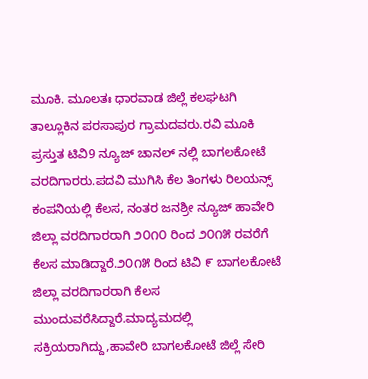ಮೂಕಿ. ಮೂಲತಃ ಧಾರವಾಡ ಜಿಲ್ಲೆ ಕಲಘಟಗಿ ತಾಲ್ಲೂಕಿನ ಪರಸಾಪುರ ಗ್ರಾಮದವರು.ರವಿ ಮೂಕಿ ಪ್ರಸ್ತುತ ಟಿವಿ9 ನ್ಯೂಜ್ ಚಾನಲ್‌ ನಲ್ಲಿ ಬಾಗಲಕೋಟೆ ವರದಿಗಾರರು.ಪದವಿ ಮುಗಿಸಿ ಕೆಲ ತಿಂಗಳು ರಿಲಯನ್ಸ್ ಕಂಪನಿಯಲ್ಲಿ ಕೆಲಸ, ನಂತರ ಜನಶ್ರೀ ನ್ಯೂಜ್‌ ಹಾವೇರಿ ಜಿಲ್ಲಾ ವರದಿಗಾರರಾಗಿ ೨೦೧೦ ರಿಂದ ೨೦೧೫ ರವರೆಗೆ ಕೆಲಸ ಮಾಡಿದ್ದಾರೆ.೨೦೧೫ ರಿಂದ‌ ಟಿವಿ ೯ ಬಾಗಲಕೋಟೆ ಜಿಲ್ಲಾ ವರದಿಗಾರರಾಗಿ ‌ಕೆಲಸ ಮುಂದುವರೆಸಿದ್ದಾರೆ.ಮಾದ್ಯಮದಲ್ಲಿ ಸಕ್ರಿಯರಾಗಿದ್ದು,ಹಾವೇರಿ ಬಾಗಲಕೋಟೆ ಜಿಲ್ಲೆ ಸೇರಿ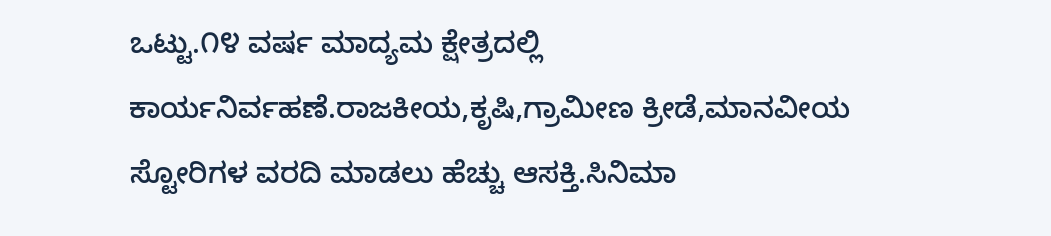ಒಟ್ಟು.೧೪ ವರ್ಷ ಮಾದ್ಯಮ ಕ್ಷೇತ್ರದಲ್ಲಿ ಕಾರ್ಯನಿರ್ವಹಣೆ.ರಾಜಕೀಯ,ಕೃಷಿ,ಗ್ರಾಮೀಣ ಕ್ರೀಡೆ,ಮಾನವೀಯ ಸ್ಟೋರಿಗಳ ವರದಿ ಮಾಡಲು ಹೆಚ್ಚು ಆಸಕ್ತಿ.ಸಿನಿಮಾ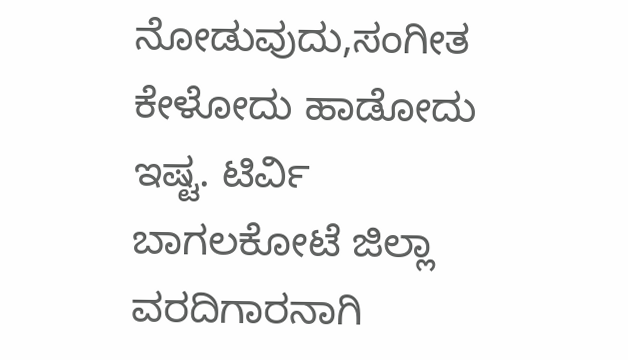ನೋಡುವುದು,ಸಂಗೀತ ಕೇಳೋದು ಹಾಡೋದು ಇಷ್ಟ. ಟಿರ್ವಿ ಬಾಗಲಕೋಟೆ ಜಿಲ್ಲಾ ವರದಿಗಾರನಾಗಿ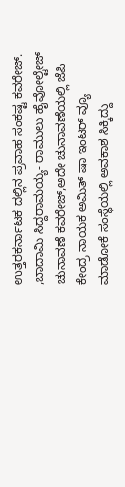ಉತ್ತರಕರ್ನಾಟಕ ದಲ್ಲಿನ ಪ್ರವಾಹ ಸಂಕಷ್ಟ ಕವರೇಜ್. ,ಬಾದಾಮಿ ಸಿದ್ದರಾಮಯ್ಯ- ರಾಮುಲು ಹೈವೋಲ್ಟೇಜ್ ಚುನಾವಣೆ ಕವರೇಜ್,ಅದೇ ಚುನಾವಣೆಯಲ್ಲಿ ಜೆಪಿ ಕೇಂದ್ರ ನಾಯಕ ಅಮಿತ್ ಷಾ ಇಂಟರ್ ವ್ಯೂ ಮಾಡೋಕೆ ಸಂಸ್ಥೆಯಲ್ಲಿ ಅವಕಾಶ ಸಿಕ್ಕಿದ್ದು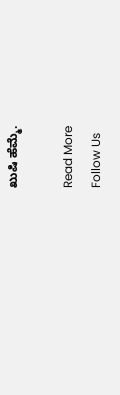ಖುಷಿ ಹೆಮ್ಮೆ.

Read More
Follow Us